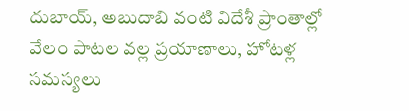దుబాయ్, అబుదాబి వంటి విదేశీ ప్రాంతాల్లో వేలం పాటల వల్ల ప్రయాణాలు, హోటళ్ల సమస్యలు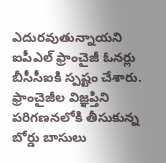ఎదురవుతున్నాయని ఐపీఎల్ ఫ్రాంచైజీ ఓనర్లు బీసీసీఐకి స్పష్టం చేశారు.
ఫ్రాంచైజీల విజ్ఞప్తిని పరిగణనలోకి తీసుకున్న బోర్డు బాసులు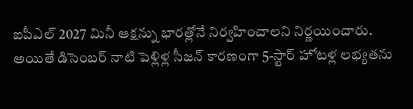ఐపీఎల్ 2027 మినీ ఆక్షన్ను భారత్లోనే నిర్వహించాలని నిర్ణయించారు.
అయితే డిసెంబర్ నాటి పెళ్లిళ్ల సీజన్ కారణంగా 5-స్టార్ హోటళ్ల లభ్యతను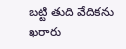బట్టి తుది వేదికను ఖరారు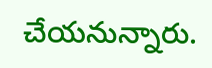చేయనున్నారు.